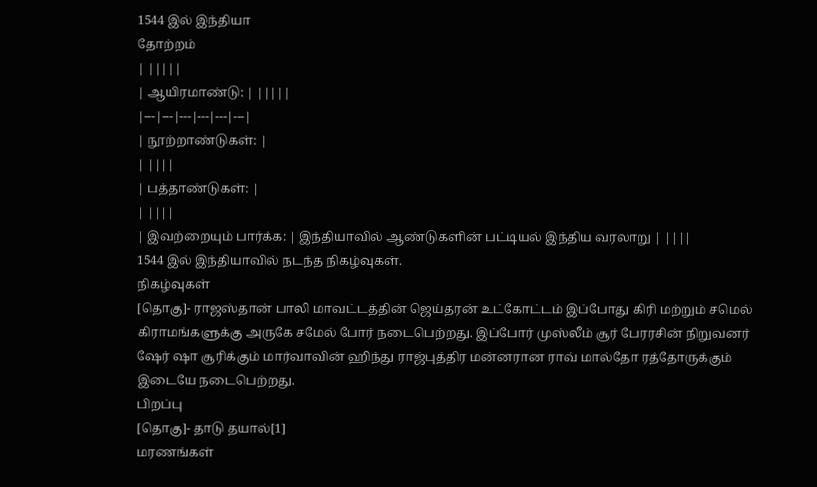1544 இல் இந்தியா
தோற்றம்
| |||||
| ஆயிரமாண்டு: | |||||
|---|---|---|---|---|---|
| நூற்றாண்டுகள்: |
| ||||
| பத்தாண்டுகள்: |
| ||||
| இவற்றையும் பார்க்க: | இந்தியாவில் ஆண்டுகளின் பட்டியல் இந்திய வரலாறு | ||||
1544 இல் இந்தியாவில் நடந்த நிகழ்வுகள்.
நிகழ்வுகள்
[தொகு]- ராஜஸ்தான் பாலி மாவட்டத்தின் ஜெய்தரன் உட்கோட்டம் இப்போது கிரி மற்றும் சமெல் கிராமங்களுக்கு அருகே சமேல் போர் நடைபெற்றது. இப்போர் முஸ்லீம் சூர் பேரரசின் நிறுவனர் ஷேர் ஷா சூரிக்கும் மார்வாவின் ஹிந்து ராஜ்புத்திர மன்னரான ராவ் மால்தோ ரத்தோருக்கும் இடையே நடைபெற்றது.
பிறப்பு
[தொகு]- தாடு தயால்[1]
மரணங்கள்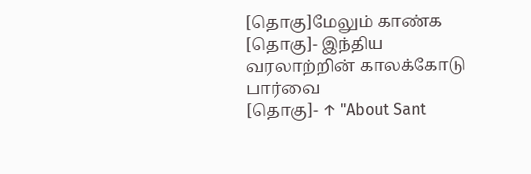[தொகு]மேலும் காண்க
[தொகு]- இந்திய வரலாற்றின் காலக்கோடு
பார்வை
[தொகு]- ↑ "About Sant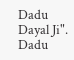Dadu Dayal Ji". Dadu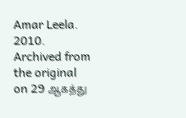Amar Leela. 2010. Archived from the original on 29 ஆகத்து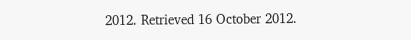2012. Retrieved 16 October 2012.